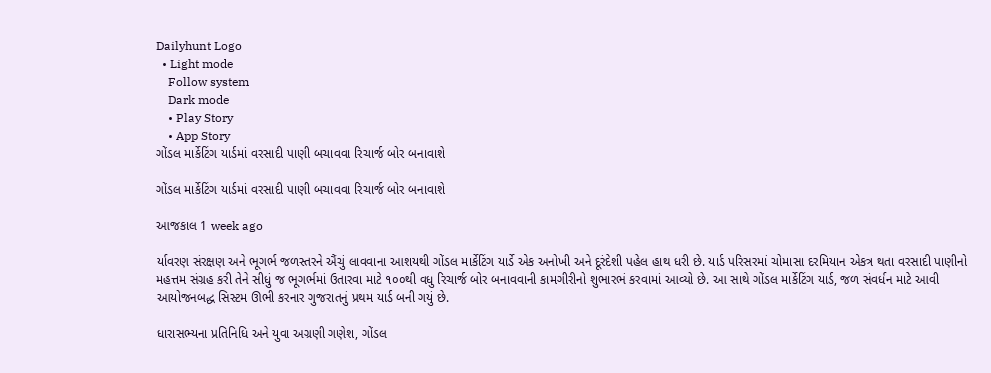Dailyhunt Logo
  • Light mode
    Follow system
    Dark mode
    • Play Story
    • App Story
ગોંડલ માર્કેટિંગ યાર્ડમાં વરસાદી પાણી બચાવવા રિચાર્જ બોર બનાવાશે

ગોંડલ માર્કેટિંગ યાર્ડમાં વરસાદી પાણી બચાવવા રિચાર્જ બોર બનાવાશે

આજકાલ 1 week ago

ર્યાવરણ સંરક્ષણ અને ભૂગર્ભ જળસ્તરને ઐંચું લાવવાના આશયથી ગોંડલ માર્કેટિંગ યાર્ડે એક અનોખી અને દૂરંદેશી પહેલ હાથ ધરી છે. યાર્ડ પરિસરમાં ચોમાસા દરમિયાન એકત્ર થતા વરસાદી પાણીનો મહત્તમ સંગ્રહ કરી તેને સીધું જ ભૂગર્ભમાં ઉતારવા માટે ૧૦૦થી વધુ રિચાર્જ બોર બનાવવાની કામગીરીનો શુભારભં કરવામાં આવ્યો છે. આ સાથે ગોંડલ માર્કેટિંગ યાર્ડ, જળ સંવર્ધન માટે આવી આયોજનબદ્ધ સિસ્ટમ ઊભી કરનાર ગુજરાતનું પ્રથમ યાર્ડ બની ગયું છે.

ધારાસભ્યના પ્રતિનિધિ અને યુવા અગ્રણી ગણેશ, ગોંડલ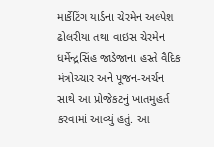માર્કેટિંગ યાર્ડના ચેરમેન અલ્પેશ ઢોલરીયા તથા વાઇસ ચેરમેન ધર્મેન્દ્રસિંહ જાડેજાના હસ્તે વૈદિક મંત્રોચ્ચાર અને પૂજન-અર્ચન સાથે આ પ્રોજેકટનું ખાતમુહર્ત કરવામાં આવ્યું હતું. આ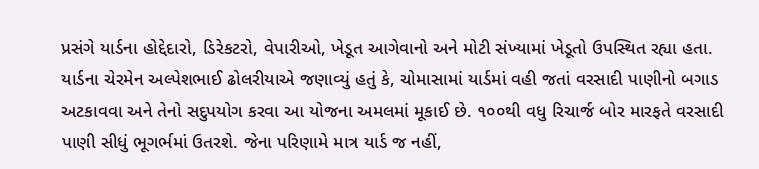પ્રસંગે યાર્ડના હોદ્દેદારો, ડિરેકટરો, વેપારીઓ, ખેડૂત આગેવાનો અને મોટી સંખ્યામાં ખેડૂતો ઉપસ્થિત રહ્યા હતા. યાર્ડના ચેરમેન અલ્પેશભાઈ ઢોલરીયાએ જણાવ્યું હતું કે, ચોમાસામાં યાર્ડમાં વહી જતાં વરસાદી પાણીનો બગાડ અટકાવવા અને તેનો સદુપયોગ કરવા આ યોજના અમલમાં મૂકાઈ છે. ૧૦૦થી વધુ રિચાર્જ બોર મારફતે વરસાદી પાણી સીધું ભૂગર્ભમાં ઉતરશે. જેના પરિણામે માત્ર યાર્ડ જ નહીં,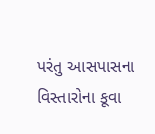પરંતુ આસપાસના વિસ્તારોના કૂવા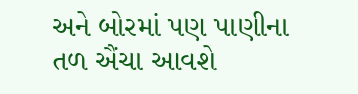અને બોરમાં પણ પાણીના તળ ઐંચા આવશે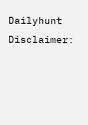Dailyhunt
Disclaimer: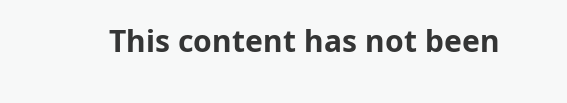This content has not been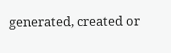generated, created or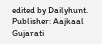edited by Dailyhunt. Publisher: Aajkaal Gujarati